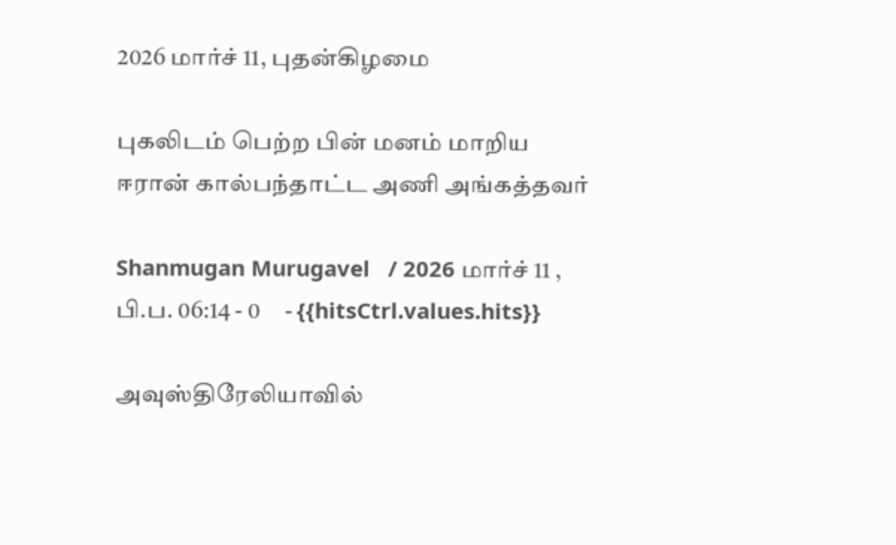2026 மார்ச் 11, புதன்கிழமை

புகலிடம் பெற்ற பின் மனம் மாறிய ஈரான் கால்பந்தாட்ட அணி அங்கத்தவர்

Shanmugan Murugavel   / 2026 மார்ச் 11 , பி.ப. 06:14 - 0     - {{hitsCtrl.values.hits}}

அவுஸ்திரேலியாவில்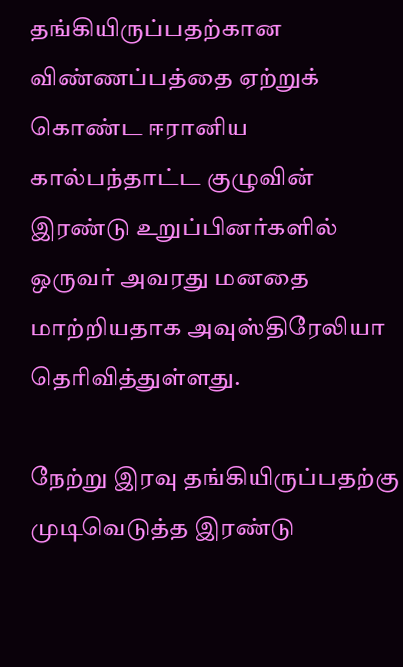தங்கியிருப்பதற்கான விண்ணப்பத்தை ஏற்றுக் கொண்ட ஈரானிய கால்பந்தாட்ட குழுவின் இரண்டு உறுப்பினர்களில் ஒருவர் அவரது மனதை மாற்றியதாக அவுஸ்திரேலியா தெரிவித்துள்ளது.

நேற்று இரவு தங்கியிருப்பதற்கு முடிவெடுத்த இரண்டு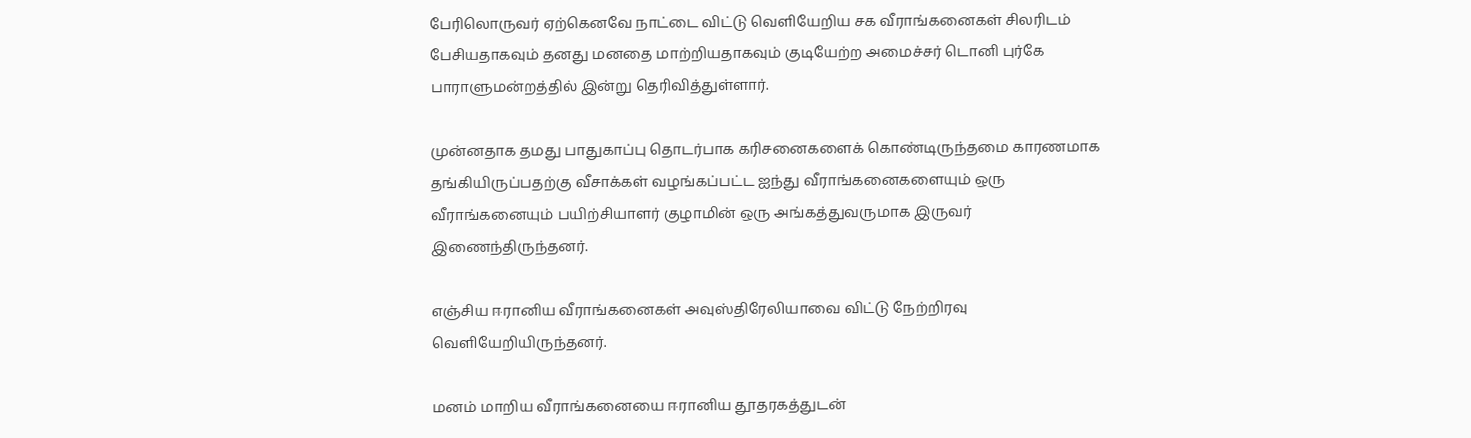பேரிலொருவர் ஏற்கெனவே நாட்டை விட்டு வெளியேறிய சக வீராங்கனைகள் சிலரிடம் பேசியதாகவும் தனது மனதை மாற்றியதாகவும் குடியேற்ற அமைச்சர் டொனி புர்கே பாராளுமன்றத்தில் இன்று தெரிவித்துள்ளார்.

முன்னதாக தமது பாதுகாப்பு தொடர்பாக கரிசனைகளைக் கொண்டிருந்தமை காரணமாக தங்கியிருப்பதற்கு வீசாக்கள் வழங்கப்பட்ட ஐந்து வீராங்கனைகளையும் ஒரு வீராங்கனையும் பயிற்சியாளர் குழாமின் ஒரு அங்கத்துவருமாக இருவர் இணைந்திருந்தனர்.

எஞ்சிய ஈரானிய வீராங்கனைகள் அவுஸ்திரேலியாவை விட்டு நேற்றிரவு வெளியேறியிருந்தனர்.

மனம் மாறிய வீராங்கனையை ஈரானிய தூதரகத்துடன்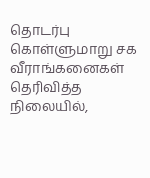தொடர்பு கொள்ளுமாறு சக வீராங்கனைகள் தெரிவித்த நிலையில்,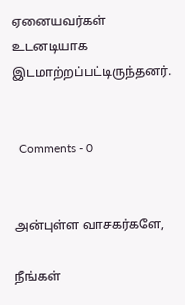ஏனையவர்கள் உடனடியாக இடமாற்றப்பட்டிருந்தனர்.


  Comments - 0


அன்புள்ள வாசகர்களே,

நீங்கள்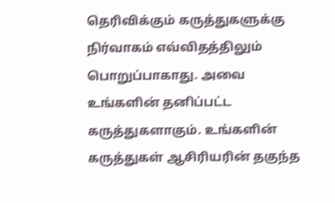தெரிவிக்கும் கருத்துகளுக்கு நிர்வாகம் எவ்விதத்திலும் பொறுப்பாகாது. அவை உங்களின் தனிப்பட்ட கருத்துகளாகும். உங்களின் கருத்துகள் ஆசிரியரின் தகுந்த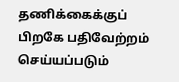தணிக்கைக்குப் பிறகே பதிவேற்றம் செய்யப்படும்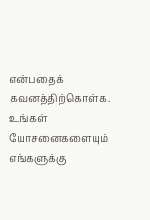என்பதைக் கவனத்திற்கொள்க. உங்கள் யோசனைகளையும் எங்களுக்கு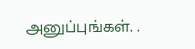அனுப்புங்கள். .